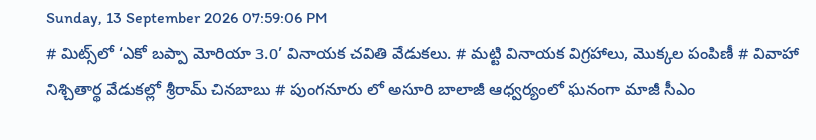Sunday, 13 September 2026 07:59:06 PM
# మిట్స్‌లో ‘ఎకో బప్పా మోరియా 3.0’ వినాయక చవితి వేడుకలు. # మట్టి వినాయక విగ్రహాలు, మొక్కల పంపిణీ # వివాహా నిశ్చితార్థ వేడుకల్లో శ్రీరామ్ చినబాబు # పుంగనూరు లో అసూరి బాలాజీ ఆధ్వర్యంలో ఘనంగా మాజీ సీఎం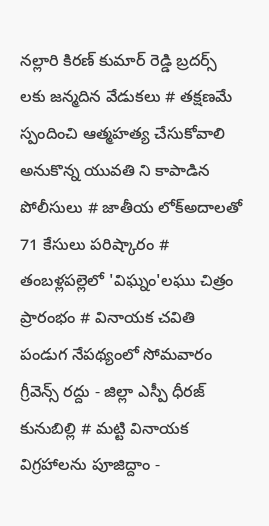నల్లారి కిరణ్ కుమార్ రెడ్డి బ్రదర్స్ లకు జన్మదిన వేడుకలు # తక్షణమే స్పందించి ఆత్మహత్య చేసుకోవాలి అనుకొన్న యువతి ని కాపాడిన పోలీసులు # జాతీయ లోక్అదాలతో 71 కేసులు పరిష్కారం # తంబళ్లపల్లెలో 'విఘ్నం'లఘు చిత్రం ప్రారంభం # వినాయక చవితి పండుగ నేపథ్యంలో సోమవారం గ్రీవెన్స్ రద్దు - జిల్లా ఎస్పీ ధీరజ్ కునుబిల్లి # మట్టి వినాయక విగ్రహాలను పూజిద్దాం -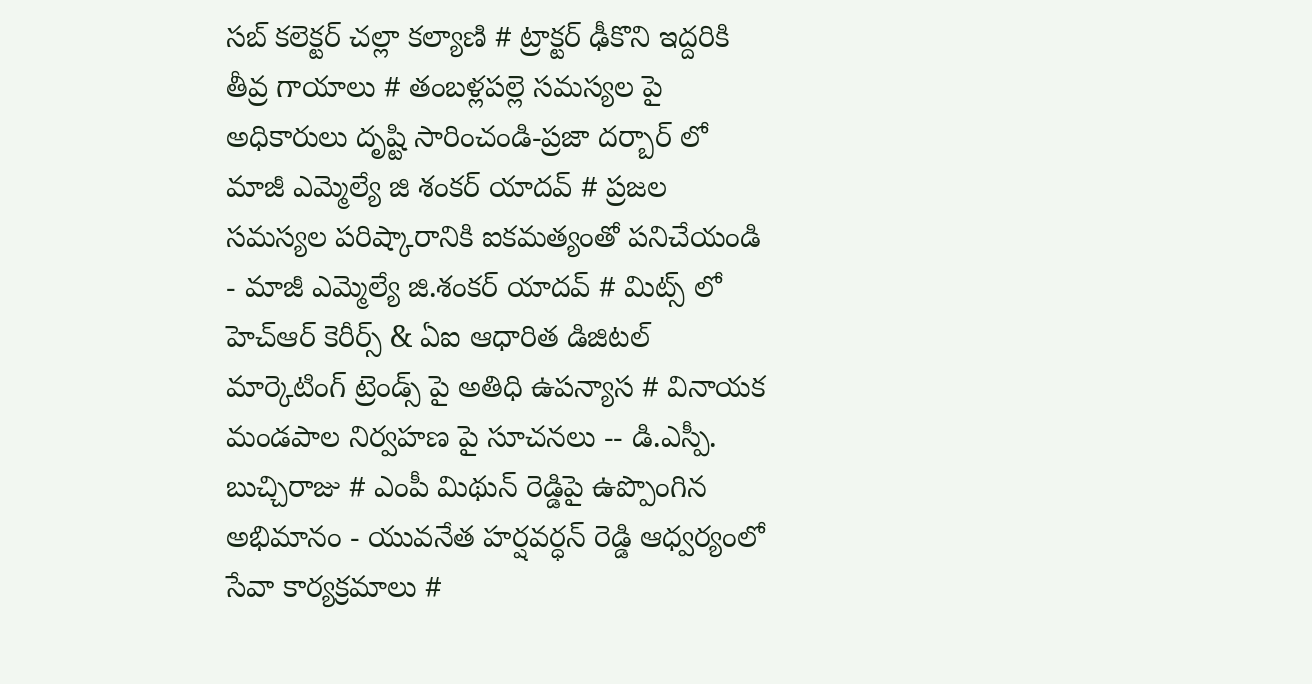సబ్ కలెక్టర్ చల్లా కల్యాణి # ట్రాక్టర్ ఢీకొని ఇద్దరికి తీవ్ర గాయాలు # తంబళ్లపల్లె సమస్యల పై అధికారులు దృష్టి సారించండి-ప్రజా దర్బార్ లో మాజీ ఎమ్మెల్యే జి శంకర్ యాదవ్ # ప్రజల సమస్యల పరిష్కారానికి ఐకమత్యంతో పనిచేయండి - మాజీ ఎమ్మెల్యే జి.శంకర్ యాదవ్ # మిట్స్ లో హెచ్‌ఆర్ కెరీర్స్ & ఏఐ ఆధారిత డిజిటల్ మార్కెటింగ్ ట్రెండ్స్ పై అతిధి ఉపన్యాస # వినాయక మండపాల నిర్వహణ పై సూచనలు -- డి.ఎస్పీ. బుచ్చిరాజు # ఎంపీ మిథున్ రెడ్డిపై ఉప్పొంగిన అభిమానం - యువనేత హర్షవర్ధన్ రెడ్డి ఆధ్వర్యంలో సేవా కార్యక్రమాలు #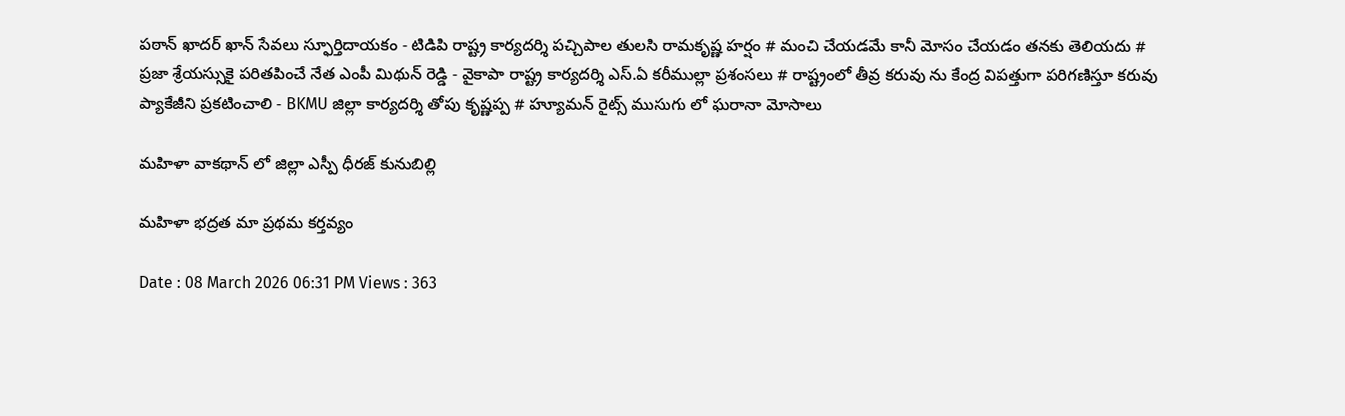పఠాన్ ఖాదర్ ఖాన్ సేవలు స్ఫూర్తిదాయకం - టిడిపి రాష్ట్ర కార్యదర్శి పచ్చిపాల తులసి రామకృష్ణ హర్షం # మంచి చేయడమే కానీ మోసం చేయడం తనకు తెలియదు # ప్రజా శ్రేయస్సుకై పరితపించే నేత ఎంపీ మిథున్ రెడ్డి - వైకాపా రాష్ట్ర కార్యదర్శి ఎస్.ఏ కరీముల్లా ప్రశంసలు # రాష్ట్రంలో తీవ్ర కరువు ను కేంద్ర విపత్తుగా పరిగణిస్తూ కరువు ప్యాకేజీని ప్రకటించాలి - BKMU జిల్లా కార్యదర్శి తోపు కృష్ణప్ప # హ్యూమన్ రైట్స్ ముసుగు లో ఘరానా మోసాలు

మహిళా వాకథాన్‌ లో జిల్లా ఎస్పీ ధీరజ్ కునుబిల్లి

మహిళా భద్రత మా ప్రథమ కర్తవ్యం

Date : 08 March 2026 06:31 PM Views : 363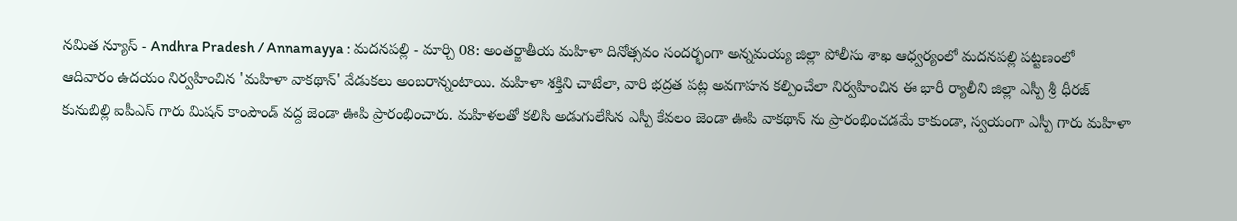నమిత న్యూస్ - Andhra Pradesh / Annamayya : మదనపల్లి - మార్చి 08: అంతర్జాతీయ మహిళా దినోత్సవం సందర్భంగా అన్నమయ్య జిల్లా పోలీసు శాఖ ఆధ్వర్యంలో మదనపల్లి పట్టణంలో ఆదివారం ఉదయం నిర్వహించిన 'మహిళా వాకథాన్' వేడుకలు అంబరాన్నంటాయి. మహిళా శక్తిని చాటేలా, వారి భద్రత పట్ల అవగాహన కల్పించేలా నిర్వహించిన ఈ భారీ ర్యాలీని జిల్లా ఎస్పీ శ్రీ ధీరజ్ కునుబిల్లి ఐపీఎస్ గారు మిషన్ కాంపౌండ్ వద్ద జెండా ఊపి ప్రారంభించారు. మహిళలతో కలిసి అడుగులేసిన ఎస్పీ కేవలం జెండా ఊపి వాకథాన్ ను ప్రారంభించడమే కాకుండా, స్వయంగా ఎస్పీ గారు మహిళా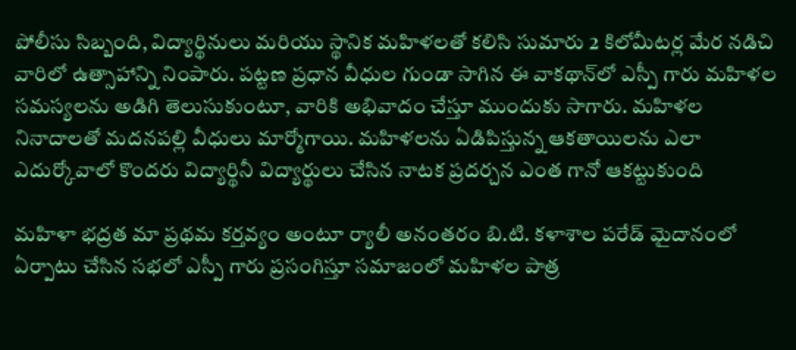పోలీసు సిబ్బంది, విద్యార్థినులు మరియు స్థానిక మహిళలతో కలిసి సుమారు 2 కిలోమీటర్ల మేర నడిచి వారిలో ఉత్సాహాన్ని నింపారు. పట్టణ ప్రధాన వీధుల గుండా సాగిన ఈ వాకథాన్‌లో ఎస్పీ గారు మహిళల సమస్యలను అడిగి తెలుసుకుంటూ, వారికి అభివాదం చేస్తూ ముందుకు సాగారు. మహిళల నినాదాలతో మదనపల్లి వీధులు మార్మోగాయి. మహిళలను ఏడిపిస్తున్న ఆకతాయిలను ఎలా ఎదుర్కోవాలో కొందరు విద్యార్థినీ విద్యార్థులు చేసిన నాటక ప్రదర్చన ఎంత గానో ఆకట్టుకుంది

మహిళా భద్రత మా ప్రథమ కర్తవ్యం అంటూ ర్యాలీ అనంతరం బి.టి. కళాశాల పరేడ్ మైదానంలో ఏర్పాటు చేసిన సభలో ఎస్పీ గారు ప్రసంగిస్తూ సమాజంలో మహిళల పాత్ర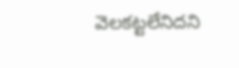వెలకట్టలేనిదని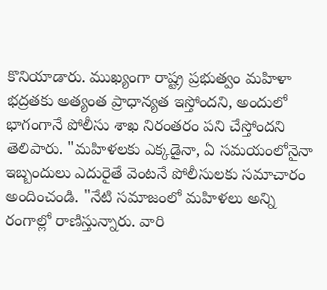కొనియాడారు. ముఖ్యంగా రాష్ట్ర ప్రభుత్వం మహిళా భద్రతకు అత్యంత ప్రాధాన్యత ఇస్తోందని, అందులో భాగంగానే పోలీసు శాఖ నిరంతరం పని చేస్తోందని తెలిపారు. "మహిళలకు ఎక్కడైనా, ఏ సమయంలోనైనా ఇబ్బందులు ఎదురైతే వెంటనే పోలీసులకు సమాచారం అందించండి. "నేటి సమాజంలో మహిళలు అన్ని రంగాల్లో రాణిస్తున్నారు. వారి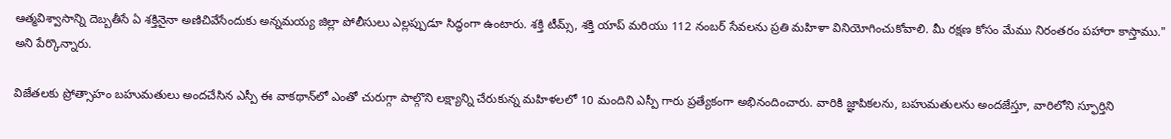ఆత్మవిశ్వాసాన్ని దెబ్బతీసే ఏ శక్తినైనా అణిచివేసేందుకు అన్నమయ్య జిల్లా పోలీసులు ఎల్లప్పుడూ సిద్ధంగా ఉంటారు. శక్తి టీమ్స్, శక్తి యాప్ మరియు 112 నంబర్ సేవలను ప్రతి మహిళా వినియోగించుకోవాలి. మీ రక్షణ కోసం మేము నిరంతరం పహారా కాస్తాము." అని పేర్కొన్నారు.

విజేతలకు ప్రోత్సాహం బహుమతులు అందచేసిన ఎస్పీ ఈ వాకథాన్‌లో ఎంతో చురుగ్గా పాల్గొని లక్ష్యాన్ని చేరుకున్న మహిళలలో 10 మందిని ఎస్పీ గారు ప్రత్యేకంగా అభినందించారు. వారికి జ్ఞాపికలను, బహుమతులను అందజేస్తూ, వారిలోని స్ఫూర్తిని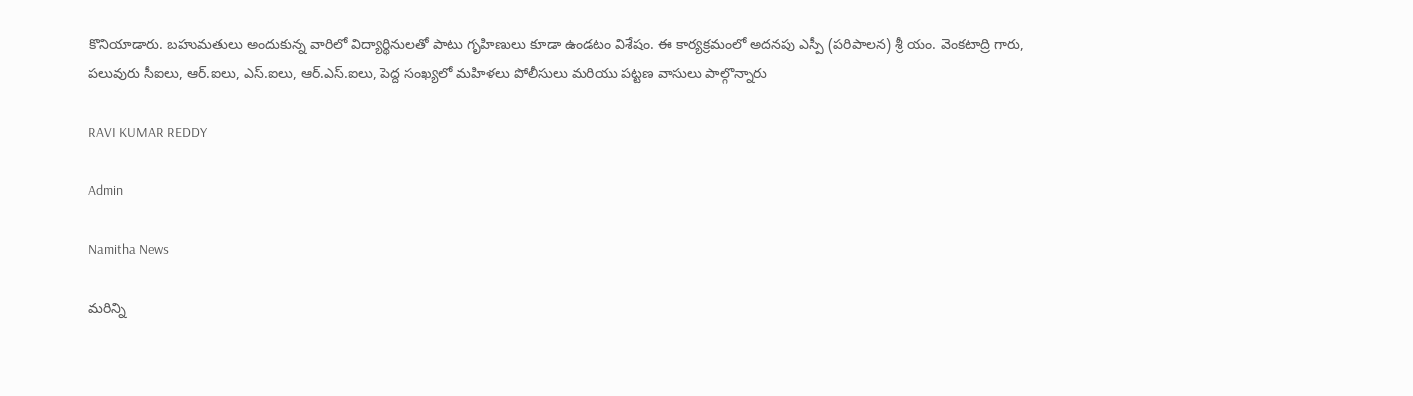కొనియాడారు. బహుమతులు అందుకున్న వారిలో విద్యార్థినులతో పాటు గృహిణులు కూడా ఉండటం విశేషం. ఈ కార్యక్రమంలో అదనపు ఎస్పీ (పరిపాలన) శ్రీ యం. వెంకటాద్రి గారు, పలువురు సీఐలు, ఆర్.ఐలు, ఎస్.ఐలు, ఆర్.ఎస్.ఐలు, పెద్ద సంఖ్యలో మహిళలు పోలీసులు మరియు పట్టణ వాసులు పాల్గొన్నారు

RAVI KUMAR REDDY

Admin

Namitha News

మరిన్ని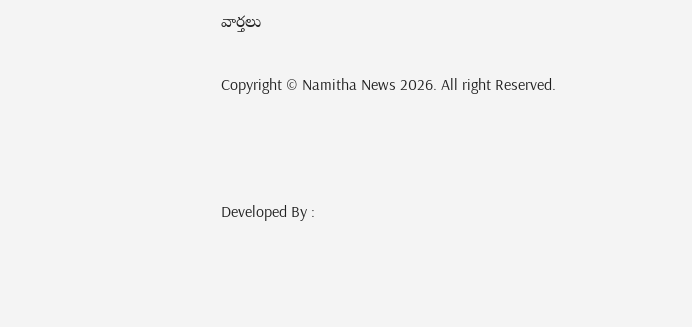వార్తలు

Copyright © Namitha News 2026. All right Reserved.



Developed By :